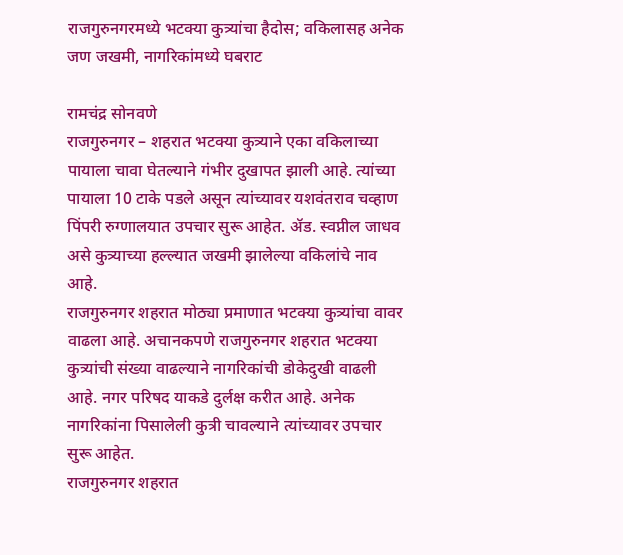राजगुरुनगरमध्ये भटक्या कुत्र्यांचा हैदोस; वकिलासह अनेक जण जखमी, नागरिकांमध्ये घबराट

रामचंद्र सोनवणे
राजगुरुनगर – शहरात भटक्या कुत्र्याने एका वकिलाच्या पायाला चावा घेतल्याने गंभीर दुखापत झाली आहे. त्यांच्या पायाला 10 टाके पडले असून त्यांच्यावर यशवंतराव चव्हाण पिंपरी रुग्णालयात उपचार सुरू आहेत. ॲड. स्वप्नील जाधव असे कुत्र्याच्या हल्ल्यात जखमी झालेल्या वकिलांचे नाव आहे.
राजगुरुनगर शहरात मोठ्या प्रमाणात भटक्या कुत्र्यांचा वावर वाढला आहे. अचानकपणे राजगुरुनगर शहरात भटक्या कुत्र्यांची संख्या वाढल्याने नागरिकांची डोकेदुखी वाढली आहे. नगर परिषद याकडे दुर्लक्ष करीत आहे. अनेक नागरिकांना पिसालेली कुत्री चावल्याने त्यांच्यावर उपचार सुरू आहेत.
राजगुरुनगर शहरात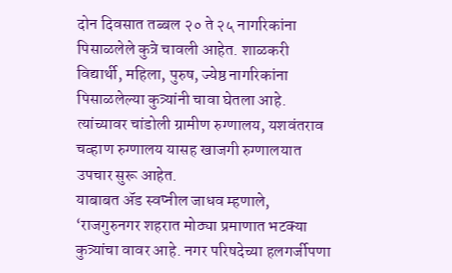दोन दिवसात तब्बल २० ते २५ नागरिकांना पिसाळलेले कुत्रे चावली आहेत. शाळकरी विद्यार्थी, महिला, पुरुष, ज्येष्ठ नागरिकांना पिसाळलेल्या कुत्र्यांनी चावा घेतला आहे. त्यांच्यावर चांडोली ग्रामीण रुग्णालय, यशवंतराव चव्हाण रुग्णालय यासह खाजगी रुग्णालयात उपचार सुरू आहेत.
याबाबत ॲड स्वप्नील जाधव म्हणाले, ‘राजगुरुनगर शहरात मोठ्या प्रमाणात भटक्या कुत्र्यांचा वावर आहे. नगर परिषदेच्या हलगर्जीपणा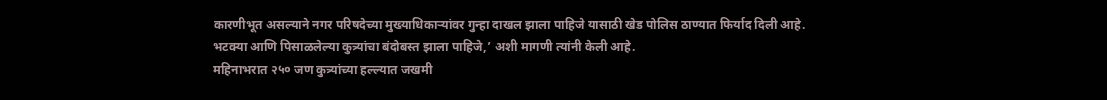कारणीभूत असल्याने नगर परिषदेच्या मुख्याधिकाऱ्यांवर गुन्हा दाखल झाला पाहिजे यासाठी खेड पोलिस ठाण्यात फिर्याद दिली आहे. भटक्या आणि पिसाळलेल्या कुत्र्यांचा बंदोबस्त झाला पाहिजे,’ अशी मागणी त्यांनी केली आहे.
महिनाभरात २५० जण कुत्र्यांच्या हल्ल्यात जखमी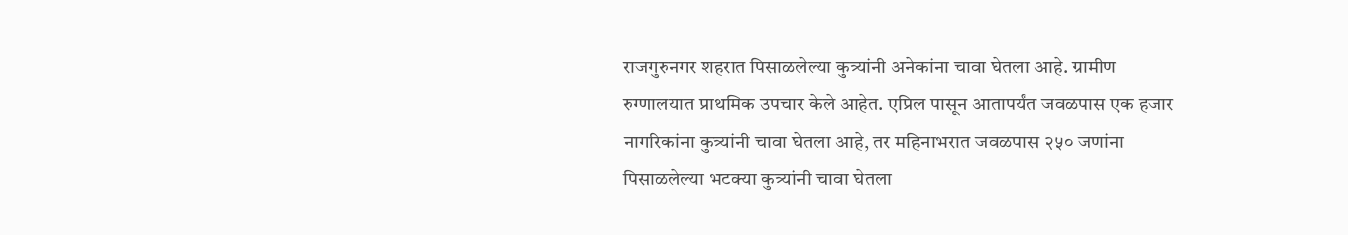राजगुरुनगर शहरात पिसाळलेल्या कुत्र्यांनी अनेकांना चावा घेतला आहे. ग्रामीण रुग्णालयात प्राथमिक उपचार केले आहेत. एप्रिल पासून आतापर्यंत जवळपास एक हजार नागरिकांना कुत्र्यांनी चावा घेतला आहे, तर महिनाभरात जवळपास २५० जणांना पिसाळलेल्या भटक्या कुत्र्यांनी चावा घेतला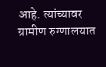आहे. त्यांच्यावर ग्रामीण रुग्णालयात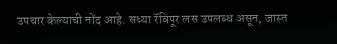उपचार केल्याची नोंद आहे. सध्या रॅबिपूर लस उपलब्ध असून, जास्त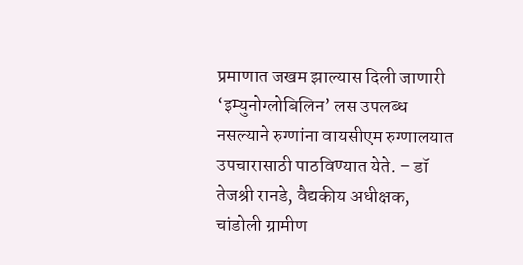प्रमाणात जखम झाल्यास दिली जाणारी ‘इम्युनोग्लोबिलिन’ लस उपलब्ध नसल्याने रुग्णांना वायसीएम रुग्णालयात उपचारासाठी पाठविण्यात येते. – डॉ तेजश्री रानडे, वैद्यकीय अधीक्षक, चांडोली ग्रामीण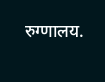रुग्णालय.